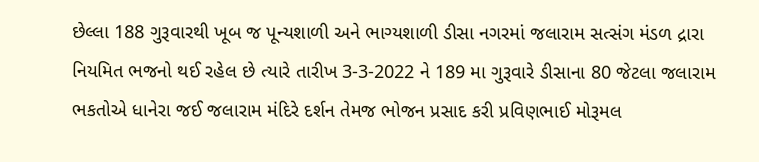છેલ્લા 188 ગુરૂવારથી ખૂબ જ પૂન્યશાળી અને ભાગ્યશાળી ડીસા નગરમાં જલારામ સત્સંગ મંડળ દ્રારા નિયમિત ભજનો થઈ રહેલ છે ત્યારે તારીખ 3-3-2022 ને 189 મા ગુરૂવારે ડીસાના 80 જેટલા જલારામ ભકતોએ ધાનેરા જઈ જલારામ મંદિરે દર્શન તેમજ ભોજન પ્રસાદ કરી પ્રવિણભાઈ મોરૂમલ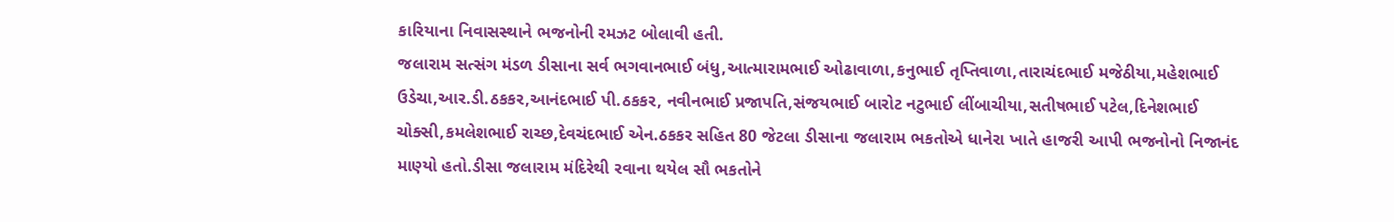કારિયાના નિવાસસ્થાને ભજનોની રમઝટ બોલાવી હતી.
જલારામ સત્સંગ મંડળ ડીસાના સર્વ ભગવાનભાઈ બંધુ,આત્મારામભાઈ ઓઢાવાળા,કનુભાઈ તૃપ્તિવાળા,તારાચંદભાઈ મજેઠીયા,મહેશભાઈ ઉડેચા,આર.ડી.ઠકકર,આનંદભાઈ પી.ઠકકર, નવીનભાઈ પ્રજાપતિ,સંજયભાઈ બારોટ નટુભાઈ લીંબાચીયા,સતીષભાઈ પટેલ,દિનેશભાઈ ચોક્સી,કમલેશભાઈ રાચ્છ,દેવચંદભાઈ એન.ઠકકર સહિત 80 જેટલા ડીસાના જલારામ ભકતોએ ધાનેરા ખાતે હાજરી આપી ભજનોનો નિજાનંદ માણ્યો હતો.ડીસા જલારામ મંદિરેથી રવાના થયેલ સૌ ભકતોને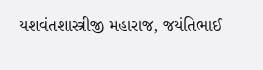યશવંતશાસ્ત્રીજી મહારાજ, જયંતિભાઈ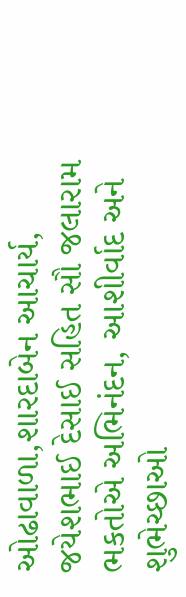ઓઢાવાળા,શારદાબેન આચાર્ય, જયેશભાઈ દેસાઈ સહિત સૌ જલારામ ભકતોએ અભિનંદન, આશીર્વાદ અને શુભેચ્છાઓ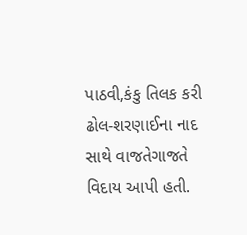પાઠવી,કંકુ તિલક કરી ઢોલ-શરણાઈના નાદ સાથે વાજતેગાજતે વિદાય આપી હતી.